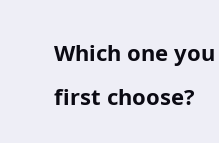Which one you first choose?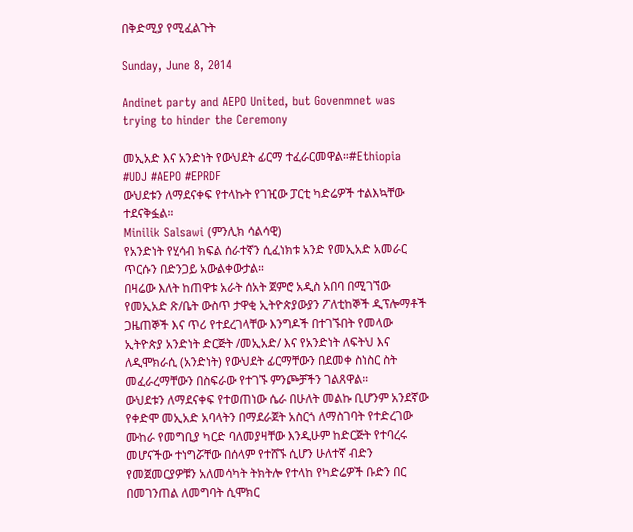በቅድሚያ የሚፈልጉት

Sunday, June 8, 2014

Andinet party and AEPO United, but Govenmnet was trying to hinder the Ceremony

መኢአድ እና አንድነት የውህደት ፊርማ ተፈራርመዋል።#Ethiopia #UDJ #AEPO #EPRDF
ውህደቱን ለማደናቀፍ የተላኩት የገዢው ፓርቲ ካድሬዎች ተልእኳቸው ተደናቅፏል።
Minilik Salsawi (ምንሊክ ሳልሳዊ)
የአንድነት የሂሳብ ክፍል ሰራተኛን ሲፈነክቱ አንድ የመኢአድ አመራር ጥርሱን በድንጋይ አውልቀውታል።
በዛሬው እለት ከጠዋቱ አራት ሰአት ጀምሮ አዲስ አበባ በሚገኘው የመኢአድ ጽ/ቤት ውስጥ ታዋቂ ኢትዮጵያውያን ፖለቲከኞች ዲፕሎማቶች ጋዜጠኞች እና ጥሪ የተደረገላቸው እንግዶች በተገኙበት የመላው ኢትዮጵያ አንድነት ድርጅት /መኢአድ/ እና የአንድነት ለፍትህ እና ለዲሞክራሲ (አንድነት) የውህደት ፊርማቸውን በደመቀ ስነስር ስት መፈራረማቸውን በስፍራው የተገኙ ምንጮቻችን ገልጸዋል።
ውህደቱን ለማደናቀፍ የተወጠነው ሴራ በሁለት መልኩ ቢሆንም አንደኛው የቀድሞ መኢአድ አባላትን በማደራጀት አስርጎ ለማስገባት የተድረገው ሙከራ የመግቢያ ካርድ ባለመያዛቸው እንዲሁም ከድርጅት የተባረሩ መሆናችው ተነግሯቸው በሰላም የተሸኙ ሲሆን ሁለተኛ ብድን የመጀመርያዎቹን አለመሳካት ትክትሎ የተላከ የካድሬዎች ቡድን በር በመገንጠል ለመግባት ሲሞክር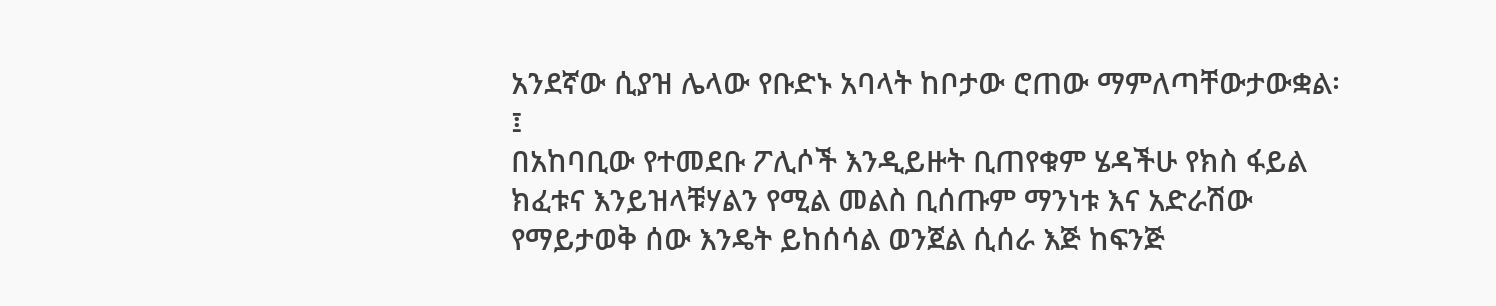አንደኛው ሲያዝ ሌላው የቡድኑ አባላት ከቦታው ሮጠው ማምለጣቸውታውቋል፡፤
በአከባቢው የተመደቡ ፖሊሶች እንዲይዙት ቢጠየቁም ሄዳችሁ የክስ ፋይል ክፈቱና እንይዝላቹሃልን የሚል መልስ ቢሰጡም ማንነቱ እና አድራሽው የማይታወቅ ሰው እንዴት ይከሰሳል ወንጀል ሲሰራ እጅ ከፍንጅ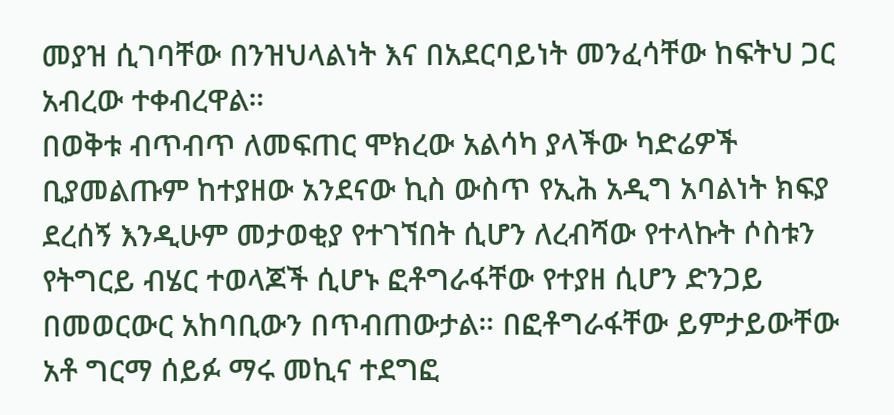መያዝ ሲገባቸው በንዝህላልነት እና በአደርባይነት መንፈሳቸው ከፍትህ ጋር አብረው ተቀብረዋል።
በወቅቱ ብጥብጥ ለመፍጠር ሞክረው አልሳካ ያላችው ካድሬዎች ቢያመልጡም ከተያዘው አንደናው ኪስ ውስጥ የኢሕ አዲግ አባልነት ክፍያ ደረሰኝ እንዲሁም መታወቂያ የተገኘበት ሲሆን ለረብሻው የተላኩት ሶስቱን የትግርይ ብሄር ተወላጆች ሲሆኑ ፎቶግራፋቸው የተያዘ ሲሆን ድንጋይ በመወርውር አከባቢውን በጥብጠውታል። በፎቶግራፋቸው ይምታይውቸው አቶ ግርማ ሰይፉ ማሩ መኪና ተደግፎ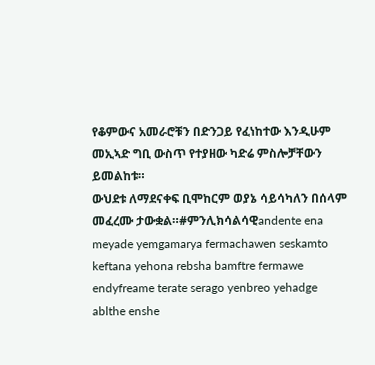የቆምውና አመራሮቹን በድንጋይ የፈነከተው እንዲሁም መኢኣድ ግቢ ውስጥ የተያዘው ካድሬ ምስሎቻቸውን ይመልከቱ።
ውህደቱ ለማደናቀፍ ቢሞከርም ወያኔ ሳይሳካለን በሰላም መፈረሙ ታውቋል።#ምንሊክሳልሳዊandente ena meyade yemgamarya fermachawen seskamto keftana yehona rebsha bamftre fermawe endyfreame terate serago yenbreo yehadge ablthe enshe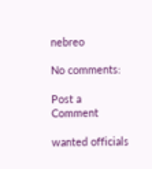nebreo

No comments:

Post a Comment

wanted officials